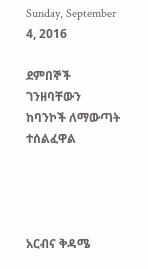Sunday, September 4, 2016

ደምበኞች ገንዘባቸውን ከባንኮች ለማውጣት ተሰልፈዋል




አርብና ቅዳሜ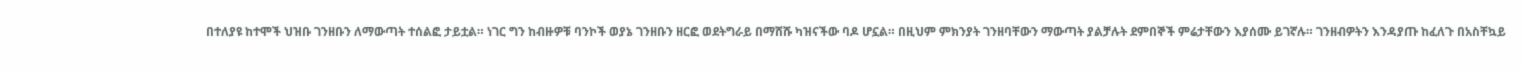በተለያዩ ከተሞች ህዝቡ ገንዘቡን ለማውጣት ተሰልፎ ታይቷል። ነገር ግን ከብዙዎቹ ባንኮች ወያኔ ገንዘቡን ዘርፎ ወደትግራይ በማሸሹ ካዝናችው ባዶ ሆኗል። በዚህም ምክንያት ገንዘባቸውን ማውጣት ያልቻሉት ደምበኞች ምሬታቸውን እያሰሙ ይገኛሉ። ገንዘብዎትን እንዳያጡ ከፈለጉ በአስቸኳይ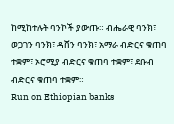ከሚከተሉት ባንኮች ያውጡ። ብሔራዊ ባንክ፣ ወጋገን ባንክ፣ ዳሸን ባንክ፣ አማራ ብድርና ቁጠባ ተቋም፣ ኦሮሚያ ብድርና ቁጠባ ተቋም፣ ደቡብ ብድርና ቁጠባ ተቋም።
Run on Ethiopian banks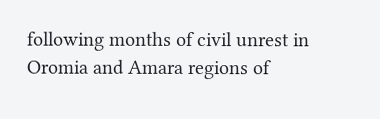following months of civil unrest in Oromia and Amara regions of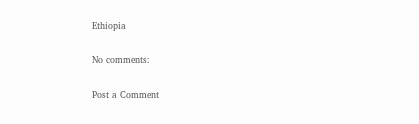Ethiopia

No comments:

Post a Comment